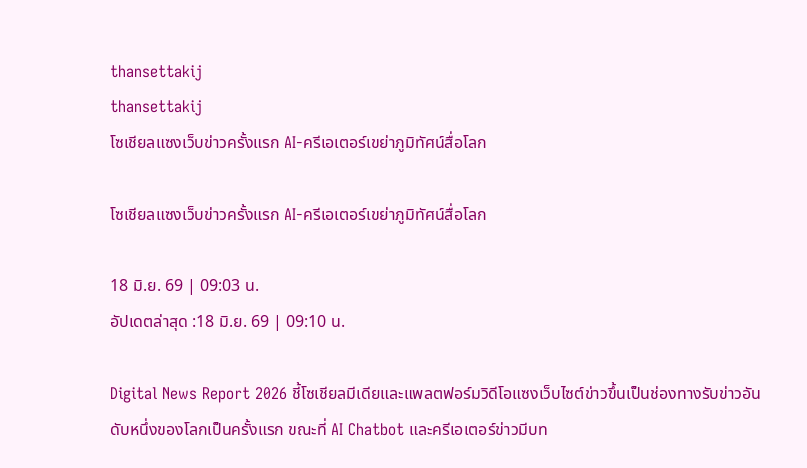thansettakij
thansettakij
โซเชียลแซงเว็บข่าวครั้งแรก AI-ครีเอเตอร์เขย่าภูมิทัศน์สื่อโลก

โซเชียลแซงเว็บข่าวครั้งแรก AI-ครีเอเตอร์เขย่าภูมิทัศน์สื่อโลก

18 มิ.ย. 69 | 09:03 น.
อัปเดตล่าสุด :18 มิ.ย. 69 | 09:10 น.

Digital News Report 2026 ชี้โซเชียลมีเดียและแพลตฟอร์มวิดีโอแซงเว็บไซต์ข่าวขึ้นเป็นช่องทางรับข่าวอันดับหนึ่งของโลกเป็นครั้งแรก ขณะที่ AI Chatbot และครีเอเตอร์ข่าวมีบท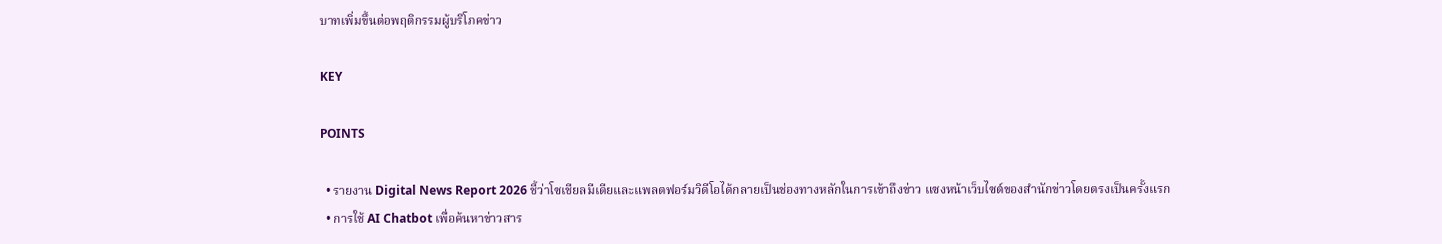บาทเพิ่มขึ้นต่อพฤติกรรมผู้บริโภคข่าว

KEY

POINTS

  • รายงาน Digital News Report 2026 ชี้ว่าโซเชียลมีเดียและแพลตฟอร์มวิดีโอได้กลายเป็นช่องทางหลักในการเข้าถึงข่าว แซงหน้าเว็บไซต์ของสำนักข่าวโดยตรงเป็นครั้งแรก
  • การใช้ AI Chatbot เพื่อค้นหาข่าวสาร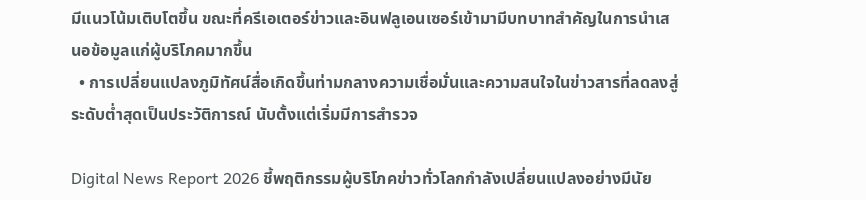มีแนวโน้มเติบโตขึ้น ขณะที่ครีเอเตอร์ข่าวและอินฟลูเอนเซอร์เข้ามามีบทบาทสำคัญในการนำเสนอข้อมูลแก่ผู้บริโภคมากขึ้น
  • การเปลี่ยนแปลงภูมิทัศน์สื่อเกิดขึ้นท่ามกลางความเชื่อมั่นและความสนใจในข่าวสารที่ลดลงสู่ระดับต่ำสุดเป็นประวัติการณ์ นับตั้งแต่เริ่มมีการสำรวจ

Digital News Report 2026 ชี้พฤติกรรมผู้บริโภคข่าวทั่วโลกกำลังเปลี่ยนแปลงอย่างมีนัย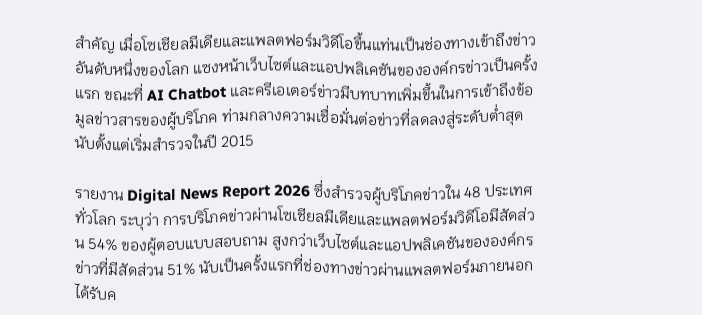สำคัญ เมื่อโซเชียลมีเดียและแพลตฟอร์มวิดีโอขึ้นแท่นเป็นช่องทางเข้าถึงข่าวอันดับหนึ่งของโลก แซงหน้าเว็บไซต์และแอปพลิเคชันขององค์กรข่าวเป็นครั้งแรก ขณะที่ AI Chatbot และครีเอเตอร์ข่าวมีบทบาทเพิ่มขึ้นในการเข้าถึงข้อมูลข่าวสารของผู้บริโภค ท่ามกลางความเชื่อมั่นต่อข่าวที่ลดลงสู่ระดับต่ำสุดนับตั้งแต่เริ่มสำรวจในปี 2015

รายงาน Digital News Report 2026 ซึ่งสำรวจผู้บริโภคข่าวใน 48 ประเทศทั่วโลก ระบุว่า การบริโภคข่าวผ่านโซเชียลมีเดียและแพลตฟอร์มวิดีโอมีสัดส่วน 54% ของผู้ตอบแบบสอบถาม สูงกว่าเว็บไซต์และแอปพลิเคชันขององค์กรข่าวที่มีสัดส่วน 51% นับเป็นครั้งแรกที่ช่องทางข่าวผ่านแพลตฟอร์มภายนอกได้รับค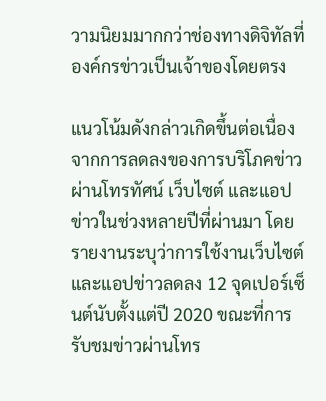วามนิยมมากกว่าช่องทางดิจิทัลที่องค์กรข่าวเป็นเจ้าของโดยตรง

แนวโน้มดังกล่าวเกิดขึ้นต่อเนื่องจากการลดลงของการบริโภคข่าวผ่านโทรทัศน์ เว็บไซต์ และแอปข่าวในช่วงหลายปีที่ผ่านมา โดยรายงานระบุว่าการใช้งานเว็บไซต์และแอปข่าวลดลง 12 จุดเปอร์เซ็นต์นับตั้งแต่ปี 2020 ขณะที่การรับชมข่าวผ่านโทร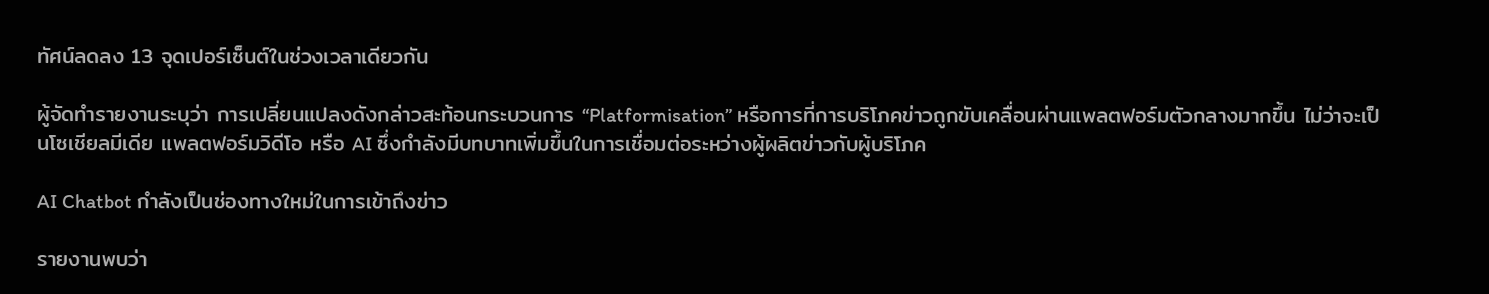ทัศน์ลดลง 13 จุดเปอร์เซ็นต์ในช่วงเวลาเดียวกัน

ผู้จัดทำรายงานระบุว่า การเปลี่ยนแปลงดังกล่าวสะท้อนกระบวนการ “Platformisation” หรือการที่การบริโภคข่าวถูกขับเคลื่อนผ่านแพลตฟอร์มตัวกลางมากขึ้น ไม่ว่าจะเป็นโซเชียลมีเดีย แพลตฟอร์มวิดีโอ หรือ AI ซึ่งกำลังมีบทบาทเพิ่มขึ้นในการเชื่อมต่อระหว่างผู้ผลิตข่าวกับผู้บริโภค

AI Chatbot กำลังเป็นช่องทางใหม่ในการเข้าถึงข่าว

รายงานพบว่า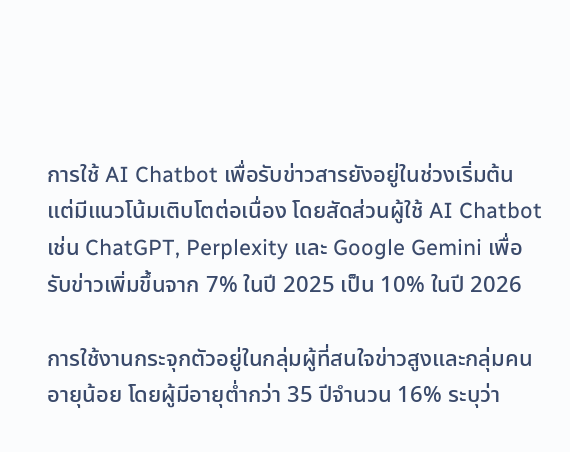การใช้ AI Chatbot เพื่อรับข่าวสารยังอยู่ในช่วงเริ่มต้น แต่มีแนวโน้มเติบโตต่อเนื่อง โดยสัดส่วนผู้ใช้ AI Chatbot เช่น ChatGPT, Perplexity และ Google Gemini เพื่อรับข่าวเพิ่มขึ้นจาก 7% ในปี 2025 เป็น 10% ในปี 2026

การใช้งานกระจุกตัวอยู่ในกลุ่มผู้ที่สนใจข่าวสูงและกลุ่มคนอายุน้อย โดยผู้มีอายุต่ำกว่า 35 ปีจำนวน 16% ระบุว่า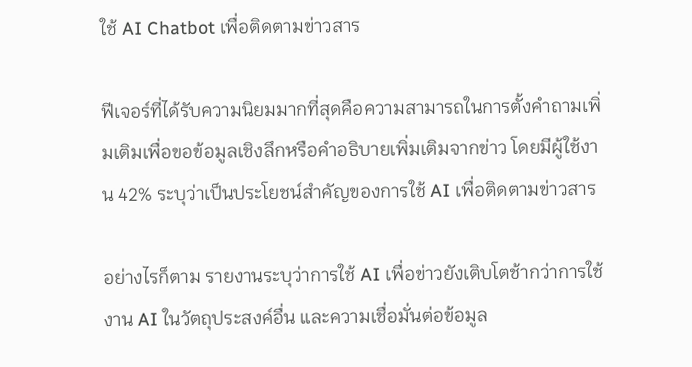ใช้ AI Chatbot เพื่อติดตามข่าวสาร

ฟีเจอร์ที่ได้รับความนิยมมากที่สุดคือความสามารถในการตั้งคำถามเพิ่มเติมเพื่อขอข้อมูลเชิงลึกหรือคำอธิบายเพิ่มเติมจากข่าว โดยมีผู้ใช้งาน 42% ระบุว่าเป็นประโยชน์สำคัญของการใช้ AI เพื่อติดตามข่าวสาร

อย่างไรก็ตาม รายงานระบุว่าการใช้ AI เพื่อข่าวยังเติบโตช้ากว่าการใช้งาน AI ในวัตถุประสงค์อื่น และความเชื่อมั่นต่อข้อมูล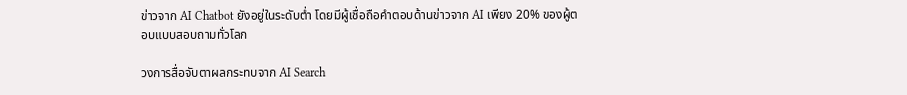ข่าวจาก AI Chatbot ยังอยู่ในระดับต่ำ โดยมีผู้เชื่อถือคำตอบด้านข่าวจาก AI เพียง 20% ของผู้ตอบแบบสอบถามทั่วโลก

วงการสื่อจับตาผลกระทบจาก AI Search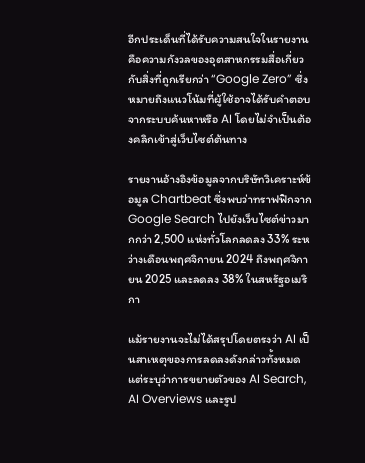อีกประเด็นที่ได้รับความสนใจในรายงานคือความกังวลของอุตสาหกรรมสื่อเกี่ยวกับสิ่งที่ถูกเรียกว่า “Google Zero” ซึ่งหมายถึงแนวโน้มที่ผู้ใช้อาจได้รับคำตอบจากระบบค้นหาหรือ AI โดยไม่จำเป็นต้องคลิกเข้าสู่เว็บไซต์ต้นทาง

รายงานอ้างอิงข้อมูลจากบริษัทวิเคราะห์ข้อมูล Chartbeat ซึ่งพบว่าทราฟฟิกจาก Google Search ไปยังเว็บไซต์ข่าวมากกว่า 2,500 แห่งทั่วโลกลดลง 33% ระหว่างเดือนพฤศจิกายน 2024 ถึงพฤศจิกายน 2025 และลดลง 38% ในสหรัฐอเมริกา

แม้รายงานจะไม่ได้สรุปโดยตรงว่า AI เป็นสาเหตุของการลดลงดังกล่าวทั้งหมด แต่ระบุว่าการขยายตัวของ AI Search, AI Overviews และรูป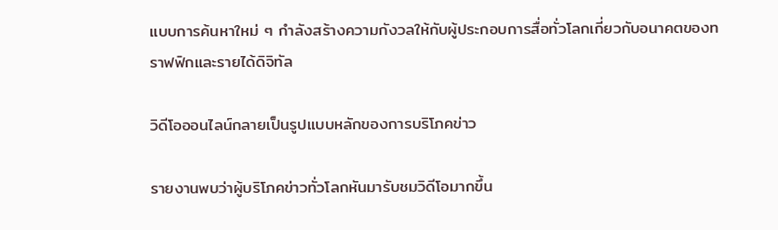แบบการค้นหาใหม่ ๆ กำลังสร้างความกังวลให้กับผู้ประกอบการสื่อทั่วโลกเกี่ยวกับอนาคตของทราฟฟิกและรายได้ดิจิทัล

วิดีโอออนไลน์กลายเป็นรูปแบบหลักของการบริโภคข่าว

รายงานพบว่าผู้บริโภคข่าวทั่วโลกหันมารับชมวิดีโอมากขึ้น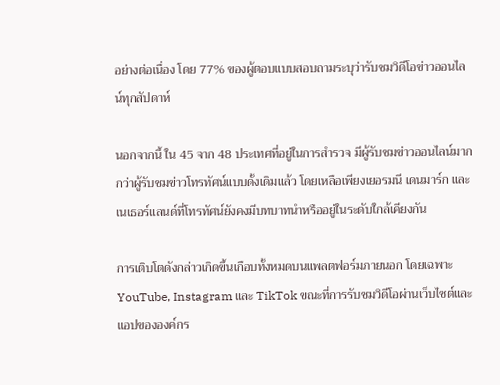อย่างต่อเนื่อง โดย 77% ของผู้ตอบแบบสอบถามระบุว่ารับชมวิดีโอข่าวออนไลน์ทุกสัปดาห์

นอกจากนี้ ใน 45 จาก 48 ประเทศที่อยู่ในการสำรวจ มีผู้รับชมข่าวออนไลน์มากกว่าผู้รับชมข่าวโทรทัศน์แบบดั้งเดิมแล้ว โดยเหลือเพียงเยอรมนี เดนมาร์ก และเนเธอร์แลนด์ที่โทรทัศน์ยังคงมีบทบาทนำหรืออยู่ในระดับใกล้เคียงกัน

การเติบโตดังกล่าวเกิดขึ้นเกือบทั้งหมดบนแพลตฟอร์มภายนอก โดยเฉพาะ YouTube, Instagram และ TikTok ขณะที่การรับชมวิดีโอผ่านเว็บไซต์และแอปขององค์กร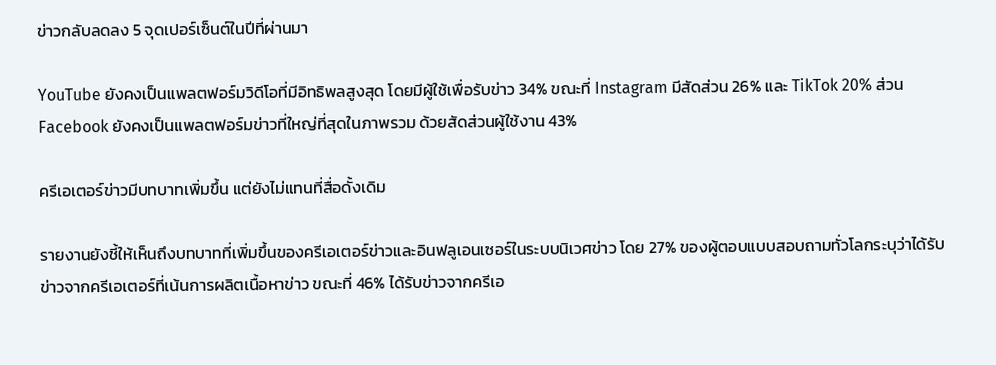ข่าวกลับลดลง 5 จุดเปอร์เซ็นต์ในปีที่ผ่านมา

YouTube ยังคงเป็นแพลตฟอร์มวิดีโอที่มีอิทธิพลสูงสุด โดยมีผู้ใช้เพื่อรับข่าว 34% ขณะที่ Instagram มีสัดส่วน 26% และ TikTok 20% ส่วน Facebook ยังคงเป็นแพลตฟอร์มข่าวที่ใหญ่ที่สุดในภาพรวม ด้วยสัดส่วนผู้ใช้งาน 43%

ครีเอเตอร์ข่าวมีบทบาทเพิ่มขึ้น แต่ยังไม่แทนที่สื่อดั้งเดิม

รายงานยังชี้ให้เห็นถึงบทบาทที่เพิ่มขึ้นของครีเอเตอร์ข่าวและอินฟลูเอนเซอร์ในระบบนิเวศข่าว โดย 27% ของผู้ตอบแบบสอบถามทั่วโลกระบุว่าได้รับข่าวจากครีเอเตอร์ที่เน้นการผลิตเนื้อหาข่าว ขณะที่ 46% ได้รับข่าวจากครีเอ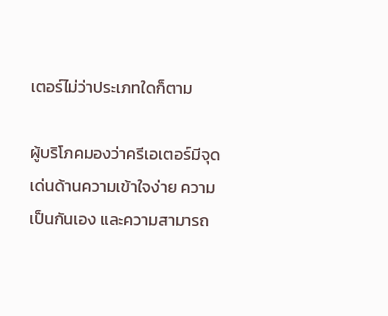เตอร์ไม่ว่าประเภทใดก็ตาม

ผู้บริโภคมองว่าครีเอเตอร์มีจุดเด่นด้านความเข้าใจง่าย ความเป็นกันเอง และความสามารถ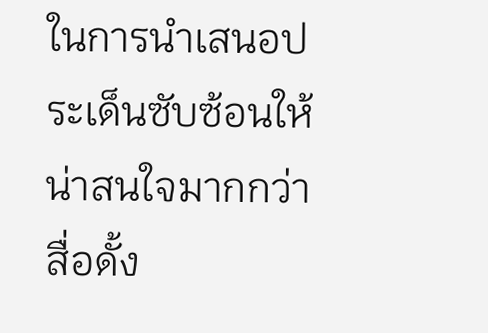ในการนำเสนอประเด็นซับซ้อนให้น่าสนใจมากกว่าสื่อดั้ง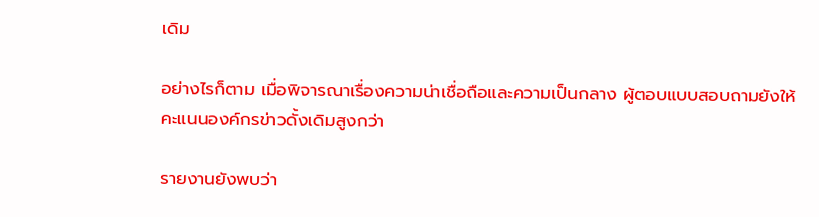เดิม

อย่างไรก็ตาม เมื่อพิจารณาเรื่องความน่าเชื่อถือและความเป็นกลาง ผู้ตอบแบบสอบถามยังให้คะแนนองค์กรข่าวดั้งเดิมสูงกว่า

รายงานยังพบว่า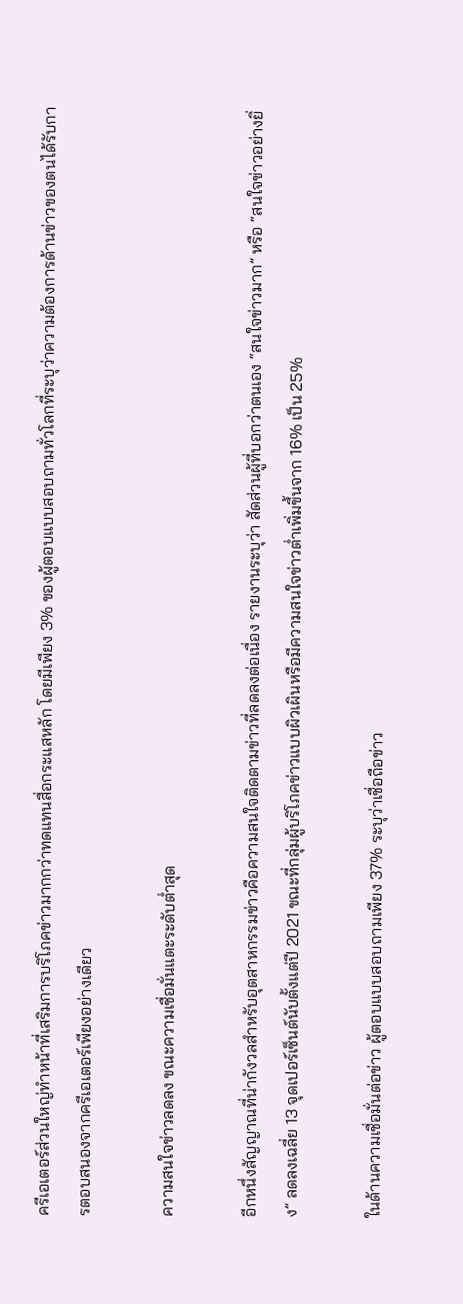ครีเอเตอร์ส่วนใหญ่ทำหน้าที่เสริมการบริโภคข่าวมากกว่าทดแทนสื่อกระแสหลัก โดยมีเพียง 3% ของผู้ตอบแบบสอบถามทั่วโลกที่ระบุว่าความต้องการด้านข่าวของตนได้รับการตอบสนองจากครีเอเตอร์เพียงอย่างเดียว

ความสนใจข่าวลดลง ขณะความเชื่อมั่นแตะระดับต่ำสุด

อีกหนึ่งสัญญาณที่น่ากังวลสำหรับอุตสาหกรรมข่าวคือความสนใจติดตามข่าวที่ลดลงต่อเนื่อง รายงานระบุว่า สัดส่วนผู้ที่บอกว่าตนเอง “สนใจข่าวมาก” หรือ “สนใจข่าวอย่างยิ่ง” ลดลงเฉลี่ย 13 จุดเปอร์เซ็นต์นับตั้งแต่ปี 2021 ขณะที่กลุ่มผู้บริโภคข่าวแบบผิวเผินหรือมีความสนใจข่าวต่ำเพิ่มขึ้นจาก 16% เป็น 25%

ในด้านความเชื่อมั่นต่อข่าว ผู้ตอบแบบสอบถามเพียง 37% ระบุว่าเชื่อถือข่าว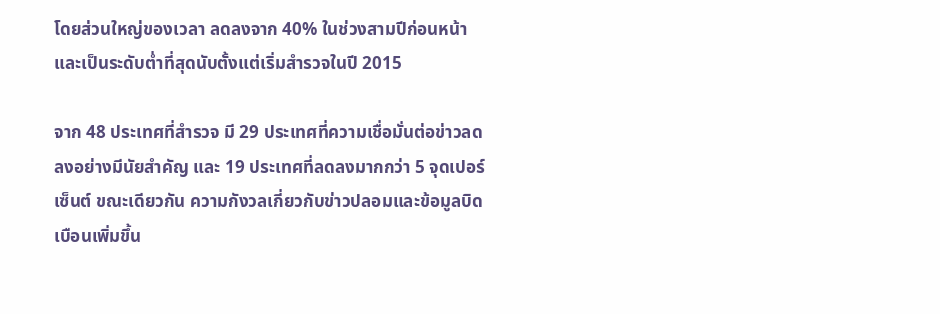โดยส่วนใหญ่ของเวลา ลดลงจาก 40% ในช่วงสามปีก่อนหน้า และเป็นระดับต่ำที่สุดนับตั้งแต่เริ่มสำรวจในปี 2015

จาก 48 ประเทศที่สำรวจ มี 29 ประเทศที่ความเชื่อมั่นต่อข่าวลดลงอย่างมีนัยสำคัญ และ 19 ประเทศที่ลดลงมากกว่า 5 จุดเปอร์เซ็นต์ ขณะเดียวกัน ความกังวลเกี่ยวกับข่าวปลอมและข้อมูลบิดเบือนเพิ่มขึ้น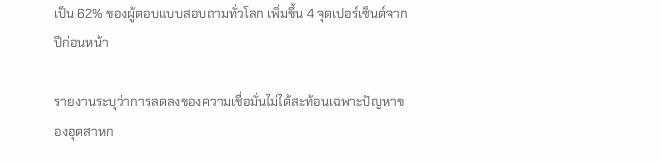เป็น 62% ของผู้ตอบแบบสอบถามทั่วโลก เพิ่มขึ้น 4 จุดเปอร์เซ็นต์จากปีก่อนหน้า

รายงานระบุว่าการลดลงของความเชื่อมั่นไม่ได้สะท้อนเฉพาะปัญหาของอุตสาหก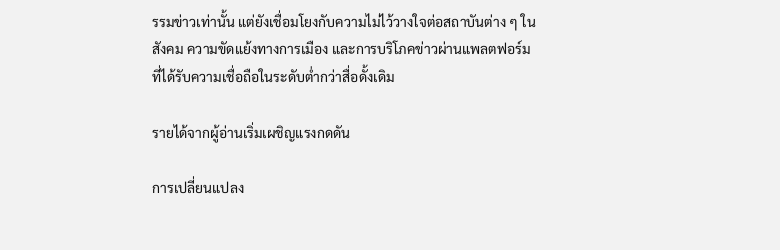รรมข่าวเท่านั้น แต่ยังเชื่อมโยงกับความไม่ไว้วางใจต่อสถาบันต่าง ๆ ในสังคม ความขัดแย้งทางการเมือง และการบริโภคข่าวผ่านแพลตฟอร์มที่ได้รับความเชื่อถือในระดับต่ำกว่าสื่อดั้งเดิม

รายได้จากผู้อ่านเริ่มเผชิญแรงกดดัน

การเปลี่ยนแปลง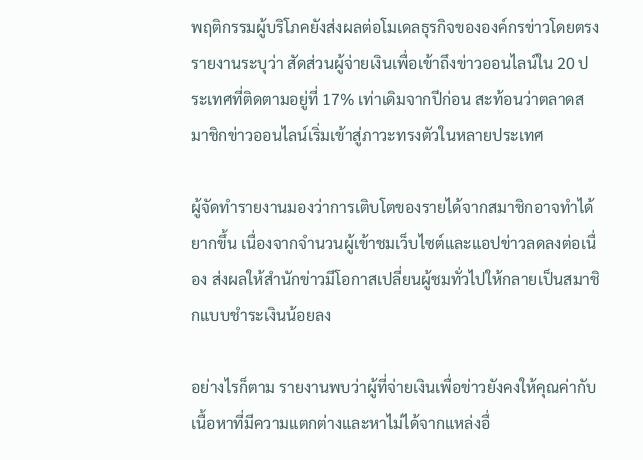พฤติกรรมผู้บริโภคยังส่งผลต่อโมเดลธุรกิจขององค์กรข่าวโดยตรง รายงานระบุว่า สัดส่วนผู้จ่ายเงินเพื่อเข้าถึงข่าวออนไลน์ใน 20 ประเทศที่ติดตามอยู่ที่ 17% เท่าเดิมจากปีก่อน สะท้อนว่าตลาดสมาชิกข่าวออนไลน์เริ่มเข้าสู่ภาวะทรงตัวในหลายประเทศ

ผู้จัดทำรายงานมองว่าการเติบโตของรายได้จากสมาชิกอาจทำได้ยากขึ้น เนื่องจากจำนวนผู้เข้าชมเว็บไซต์และแอปข่าวลดลงต่อเนื่อง ส่งผลให้สำนักข่าวมีโอกาสเปลี่ยนผู้ชมทั่วไปให้กลายเป็นสมาชิกแบบชำระเงินน้อยลง

อย่างไรก็ตาม รายงานพบว่าผู้ที่จ่ายเงินเพื่อข่าวยังคงให้คุณค่ากับเนื้อหาที่มีความแตกต่างและหาไม่ได้จากแหล่งอื่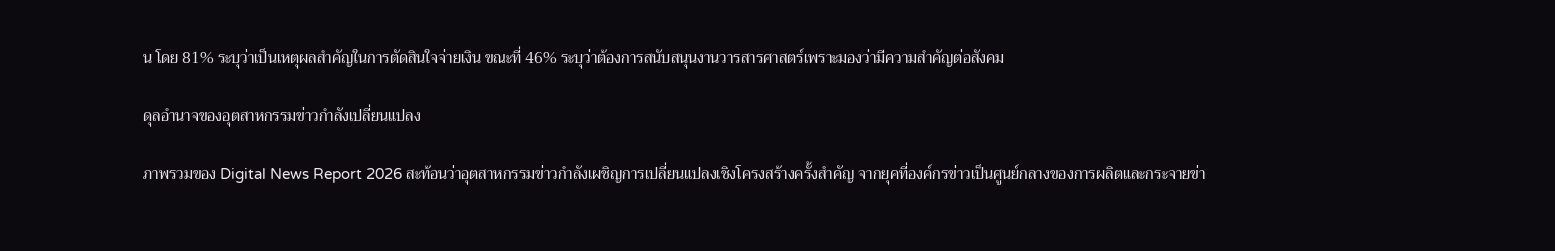น โดย 81% ระบุว่าเป็นเหตุผลสำคัญในการตัดสินใจจ่ายเงิน ขณะที่ 46% ระบุว่าต้องการสนับสนุนงานวารสารศาสตร์เพราะมองว่ามีความสำคัญต่อสังคม

ดุลอำนาจของอุตสาหกรรมข่าวกำลังเปลี่ยนแปลง

ภาพรวมของ Digital News Report 2026 สะท้อนว่าอุตสาหกรรมข่าวกำลังเผชิญการเปลี่ยนแปลงเชิงโครงสร้างครั้งสำคัญ จากยุคที่องค์กรข่าวเป็นศูนย์กลางของการผลิตและกระจายข่า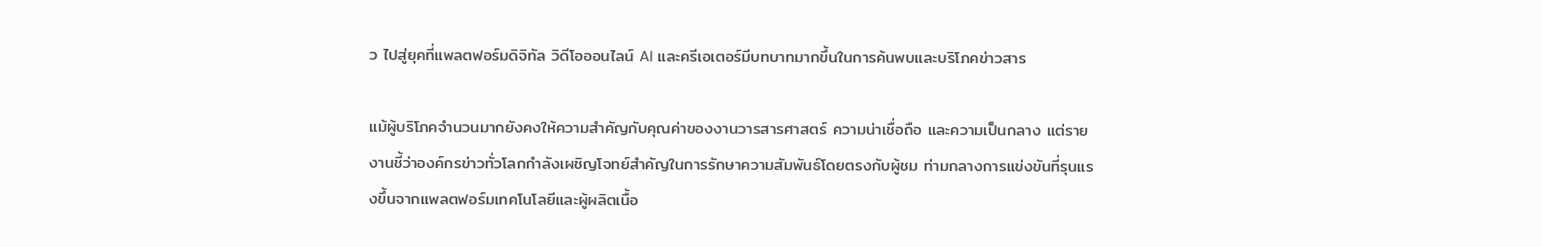ว ไปสู่ยุคที่แพลตฟอร์มดิจิทัล วิดีโอออนไลน์ AI และครีเอเตอร์มีบทบาทมากขึ้นในการค้นพบและบริโภคข่าวสาร

แม้ผู้บริโภคจำนวนมากยังคงให้ความสำคัญกับคุณค่าของงานวารสารศาสตร์ ความน่าเชื่อถือ และความเป็นกลาง แต่รายงานชี้ว่าองค์กรข่าวทั่วโลกกำลังเผชิญโจทย์สำคัญในการรักษาความสัมพันธ์โดยตรงกับผู้ชม ท่ามกลางการแข่งขันที่รุนแรงขึ้นจากแพลตฟอร์มเทคโนโลยีและผู้ผลิตเนื้อ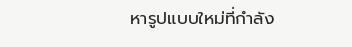หารูปแบบใหม่ที่กำลัง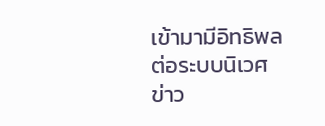เข้ามามีอิทธิพลต่อระบบนิเวศข่าว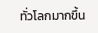ทั่วโลกมากขึ้น